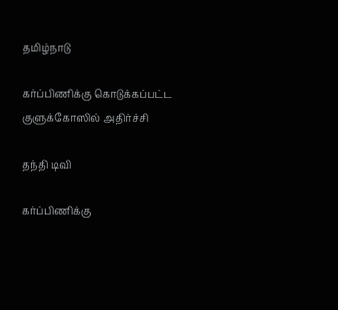தமிழ்நாடு

கர்ப்பிணிக்கு கொடுக்கப்பட்ட குளுக்கோஸில் அதிர்ச்சி

தந்தி டிவி

கர்ப்பிணிக்கு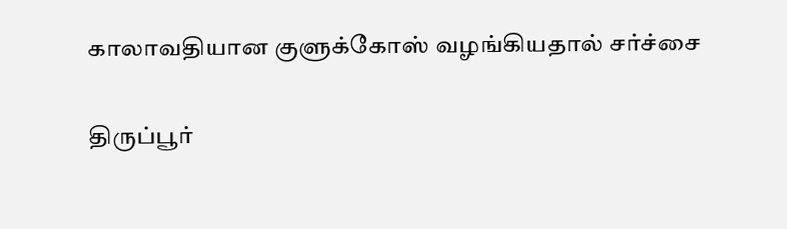காலாவதியான குளுக்கோஸ் வழங்கியதால் சர்ச்சை

திருப்பூர்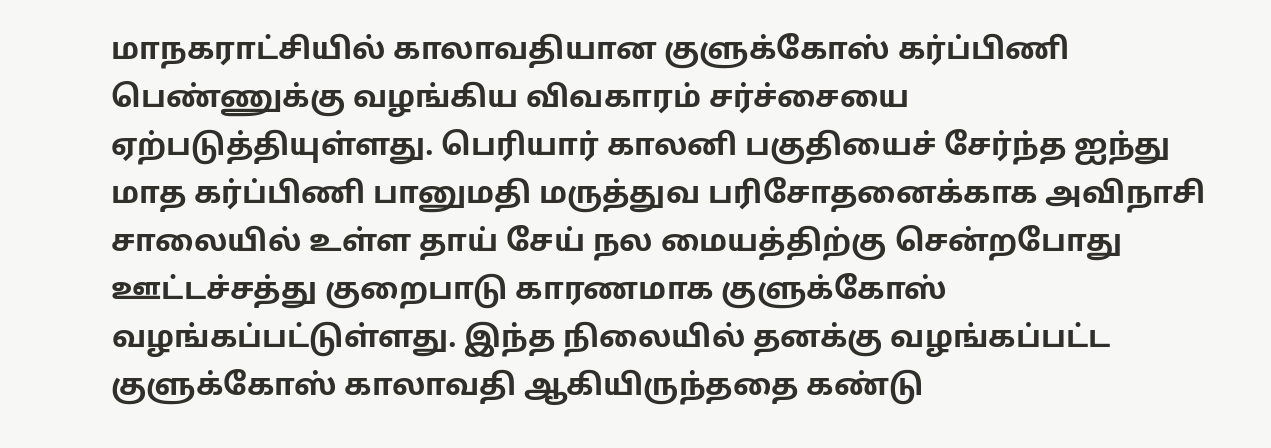மாநகராட்சியில் காலாவதியான குளுக்கோஸ் கர்ப்பிணி பெண்ணுக்கு வழங்கிய விவகாரம் சர்ச்சையை ஏற்படுத்தியுள்ளது. பெரியார் காலனி பகுதியைச் சேர்ந்த ஐந்து மாத கர்ப்பிணி பானுமதி மருத்துவ பரிசோதனைக்காக அவிநாசி சாலையில் உள்ள தாய் சேய் நல மையத்திற்கு சென்றபோது ஊட்டச்சத்து குறைபாடு காரணமாக குளுக்கோஸ் வழங்கப்பட்டுள்ளது. இந்த நிலையில் தனக்கு வழங்கப்பட்ட குளுக்கோஸ் காலாவதி ஆகியிருந்ததை கண்டு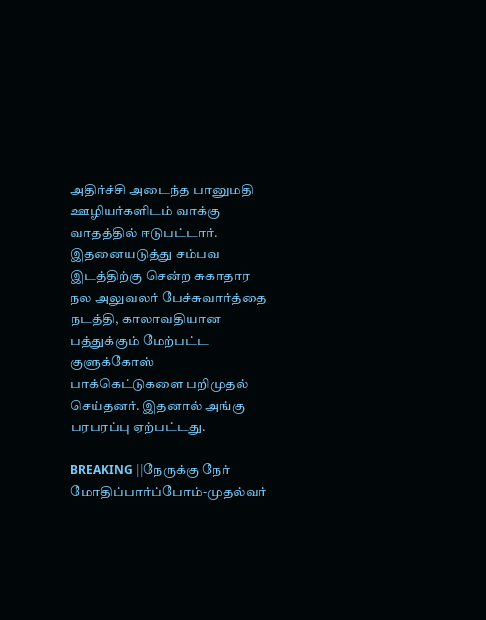அதிர்ச்சி அடைந்த பானுமதி ஊழியர்களிடம் வாக்கு வாதத்தில் ஈடுபட்டார். இதனையடுத்து சம்பவ இடத்திற்கு சென்ற சுகாதார நல அலுவலர் பேச்சுவார்த்தை நடத்தி, காலாவதியான பத்துக்கும் மேற்பட்ட குளுக்கோஸ் பாக்கெட்டுகளை பறிமுதல் செய்தனர். இதனால் அங்கு பரபரப்பு ஏற்பட்டது.

BREAKING ||நேருக்கு நேர் மோதிப்பார்ப்போம்-முதல்வர்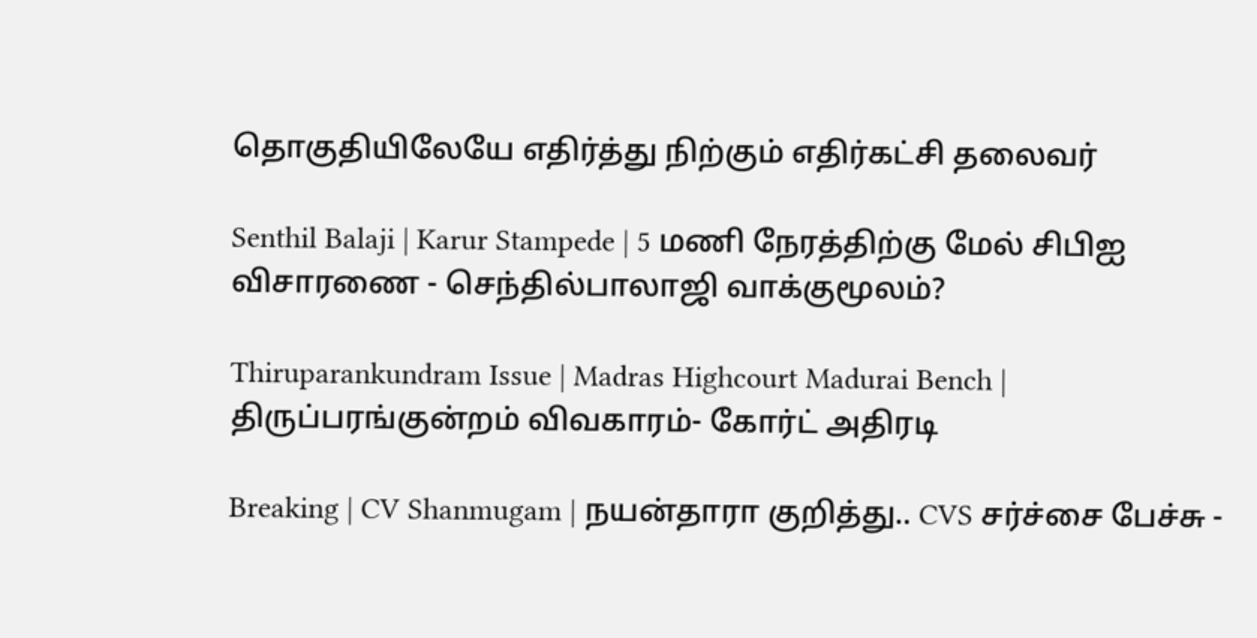தொகுதியிலேயே எதிர்த்து நிற்கும் எதிர்கட்சி தலைவர்

Senthil Balaji | Karur Stampede | 5 மணி நேரத்திற்கு மேல் சிபிஐ விசாரணை - செந்தில்பாலாஜி வாக்குமூலம்?

Thiruparankundram Issue | Madras Highcourt Madurai Bench | திருப்பரங்குன்றம் விவகாரம்- கோர்ட் அதிரடி

Breaking | CV Shanmugam | நயன்தாரா குறித்து.. CVS சர்ச்சை பேச்சு -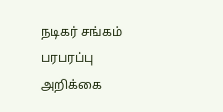நடிகர் சங்கம் பரபரப்பு அறிக்கை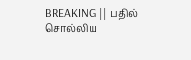BREAKING || பதில் சொல்லிய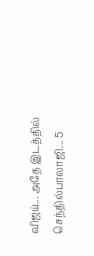விஜய்... அதே இடத்தில் செந்தில்பாலாஜி... 5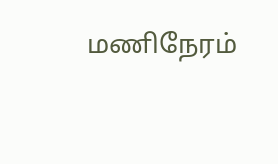மணிநேரம்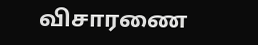விசாரணை